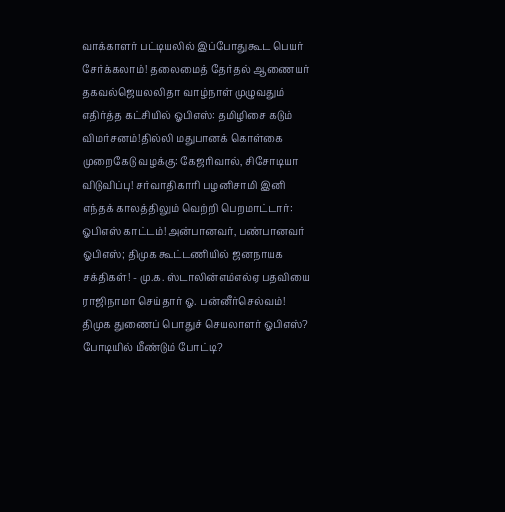வாக்காளர் பட்டியலில் இப்போதுகூட பெயர் சேர்க்கலாம்! தலைமைத் தேர்தல் ஆணையர் தகவல்ஜெயலலிதா வாழ்நாள் முழுவதும் எதிர்த்த கட்சியில் ஓபிஎஸ்: தமிழிசை கடும் விமர்சனம்!தில்லி மதுபானக் கொள்கை முறைகேடு வழக்கு: கேஜரிவால், சிசோடியா விடுவிப்பு! சர்வாதிகாரி பழனிசாமி இனி எந்தக் காலத்திலும் வெற்றி பெறமாட்டார்: ஓபிஎஸ் காட்டம்!அன்பானவர், பண்பானவர் ஓபிஎஸ்; திமுக கூட்டணியில் ஜனநாயக சக்திகள்! - மு.க. ஸ்டாலின்எம்எல்ஏ பதவியை ராஜிநாமா செய்தார் ஓ. பன்னீர்செல்வம்! திமுக துணைப் பொதுச் செயலாளர் ஓபிஎஸ்? போடியில் மீண்டும் போட்டி?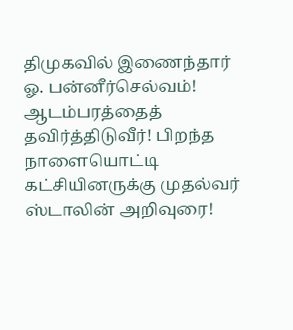திமுகவில் இணைந்தார் ஓ. பன்னீர்செல்வம்! ஆடம்பரத்தைத் தவிர்த்திடுவீர்! பிறந்த நாளையொட்டி கட்சியினருக்கு முதல்வர் ஸ்டாலின் அறிவுரை!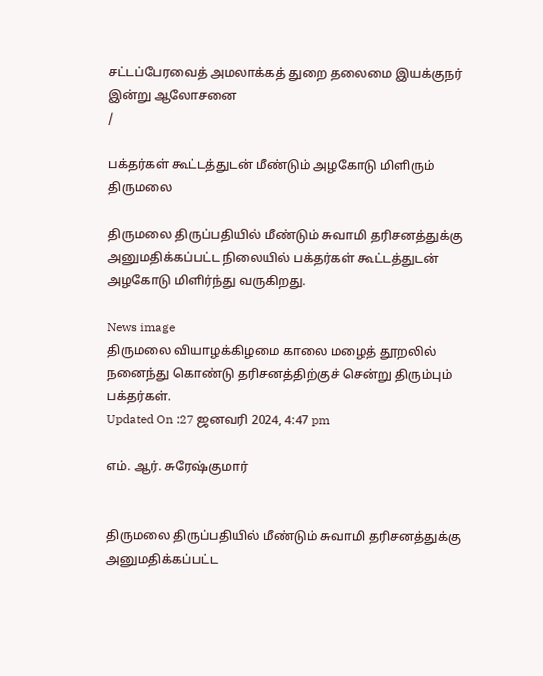சட்டப்பேரவைத் அமலாக்கத் துறை தலைமை இயக்குநர் இன்று ஆலோசனை
/

பக்தர்கள் கூட்டத்துடன் மீண்டும் அழகோடு மிளிரும் திருமலை

திருமலை திருப்பதியில் மீண்டும் சுவாமி தரிசனத்துக்கு அனுமதிக்கப்பட்ட நிலையில் பக்தர்கள் கூட்டத்துடன் அழகோடு மிளிர்ந்து வருகிறது.

News image
திருமலை வியாழக்கிழமை காலை மழைத் தூறலில் நனைந்து கொண்டு தரிசனத்திற்குச் சென்று திரும்பும் பக்தர்கள்.
Updated On :27 ஜனவரி 2024, 4:47 pm

எம். ஆர். சுரேஷ்குமார்


திருமலை திருப்பதியில் மீண்டும் சுவாமி தரிசனத்துக்கு அனுமதிக்கப்பட்ட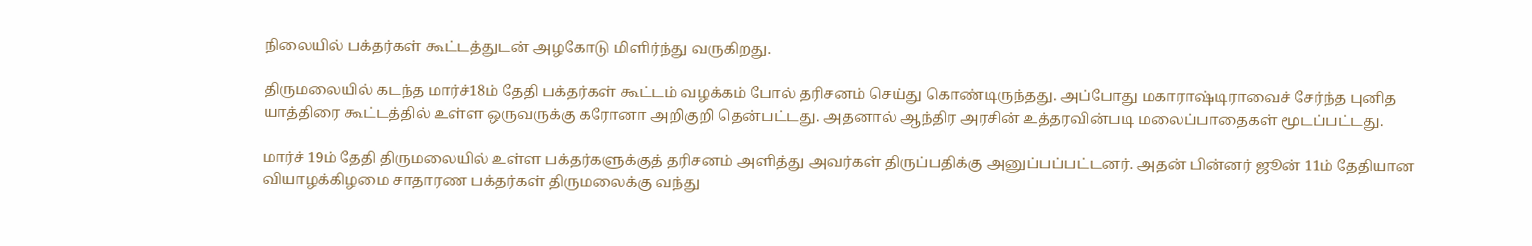நிலையில் பக்தர்கள் கூட்டத்துடன் அழகோடு மிளிர்ந்து வருகிறது.

திருமலையில் கடந்த மார்ச்18ம் தேதி பக்தர்கள் கூட்டம் வழக்கம் போல் தரிசனம் செய்து கொண்டிருந்தது. அப்போது மகாராஷ்டிராவைச் சேர்ந்த புனித யாத்திரை கூட்டத்தில் உள்ள ஒருவருக்கு கரோனா அறிகுறி தென்பட்டது. அதனால் ஆந்திர அரசின் உத்தரவின்படி மலைப்பாதைகள் மூடப்பட்டது.

மார்ச் 19ம் தேதி திருமலையில் உள்ள பக்தர்களுக்குத் தரிசனம் அளித்து அவர்கள் திருப்பதிக்கு அனுப்பப்பட்டனர். அதன் பின்னர் ஜூன் 11ம் தேதியான வியாழக்கிழமை சாதாரண பக்தர்கள் திருமலைக்கு வந்து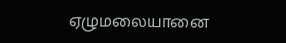ஏழுமலையானை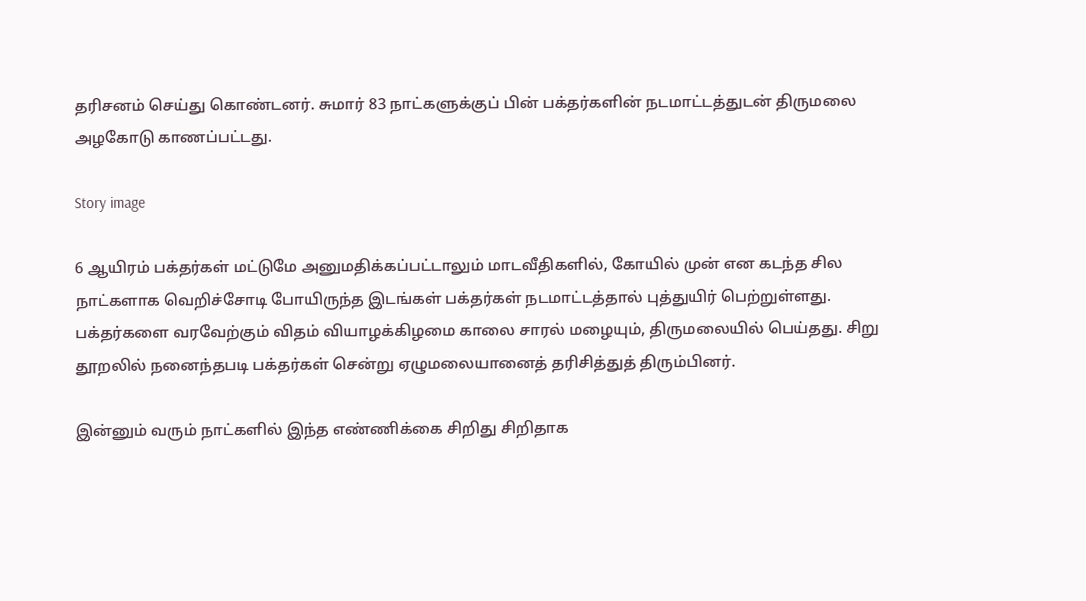தரிசனம் செய்து கொண்டனர். சுமார் 83 நாட்களுக்குப் பின் பக்தர்களின் நடமாட்டத்துடன் திருமலை அழகோடு காணப்பட்டது.

Story image

6 ஆயிரம் பக்தர்கள் மட்டுமே அனுமதிக்கப்பட்டாலும் மாடவீதிகளில், கோயில் முன் என கடந்த சில நாட்களாக வெறிச்சோடி போயிருந்த இடங்கள் பக்தர்கள் நடமாட்டத்தால் புத்துயிர் பெற்றுள்ளது. பக்தர்களை வரவேற்கும் விதம் வியாழக்கிழமை காலை சாரல் மழையும், திருமலையில் பெய்தது. சிறு தூறலில் நனைந்தபடி பக்தர்கள் சென்று ஏழுமலையானைத் தரிசித்துத் திரும்பினர்.

இன்னும் வரும் நாட்களில் இந்த எண்ணிக்கை சிறிது சிறிதாக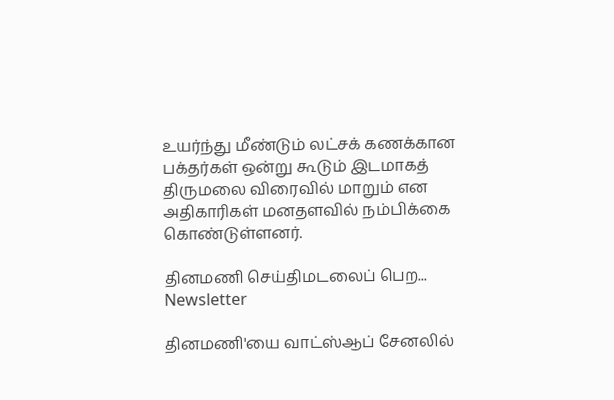உயர்ந்து மீண்டும் லட்சக் கணக்கான பக்தர்கள் ஒன்று கூடும் இடமாகத் திருமலை விரைவில் மாறும் என அதிகாரிகள் மனதளவில் நம்பிக்கை கொண்டுள்ளனர்.

தினமணி செய்திமடலைப் பெற... Newsletter

தினமணி'யை வாட்ஸ்ஆப் சேனலில்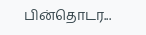பின்தொடர...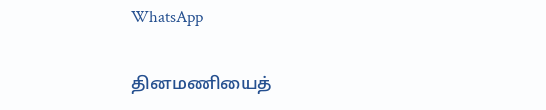WhatsApp

தினமணியைத்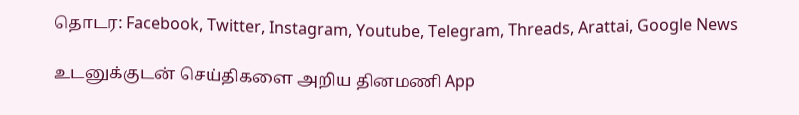தொடர: Facebook, Twitter, Instagram, Youtube, Telegram, Threads, Arattai, Google News

உடனுக்குடன் செய்திகளை அறிய தினமணி App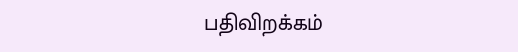பதிவிறக்கம்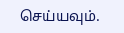செய்யவும்.